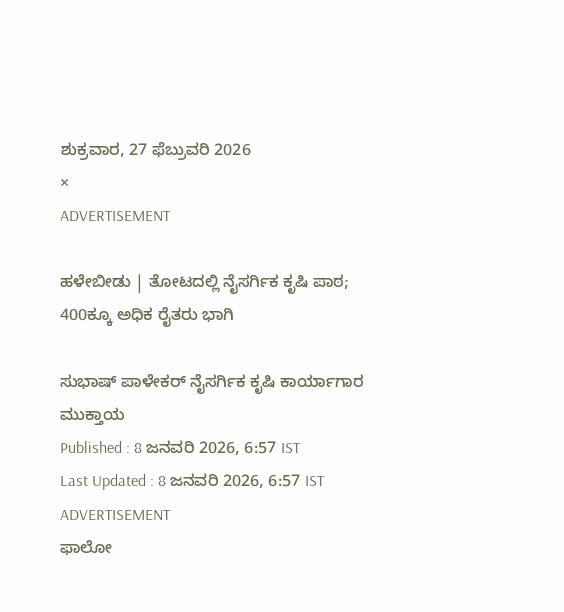ಶುಕ್ರವಾರ, 27 ಫೆಬ್ರುವರಿ 2026
×
ADVERTISEMENT

ಹಳೇಬೀಡು | ತೋಟದಲ್ಲಿ ನೈಸರ್ಗಿಕ ಕೃಷಿ ಪಾಠ; 400ಕ್ಕೂ ಅಧಿಕ ರೈತರು ಭಾಗಿ

ಸುಭಾಷ್ ಪಾಳೇಕರ್ ನೈಸರ್ಗಿಕ ಕೃಷಿ ಕಾರ್ಯಾಗಾರ ಮುಕ್ತಾಯ
Published : 8 ಜನವರಿ 2026, 6:57 IST
Last Updated : 8 ಜನವರಿ 2026, 6:57 IST
ADVERTISEMENT
ಫಾಲೋ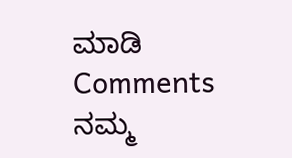ಮಾಡಿ
Comments
ನಮ್ಮ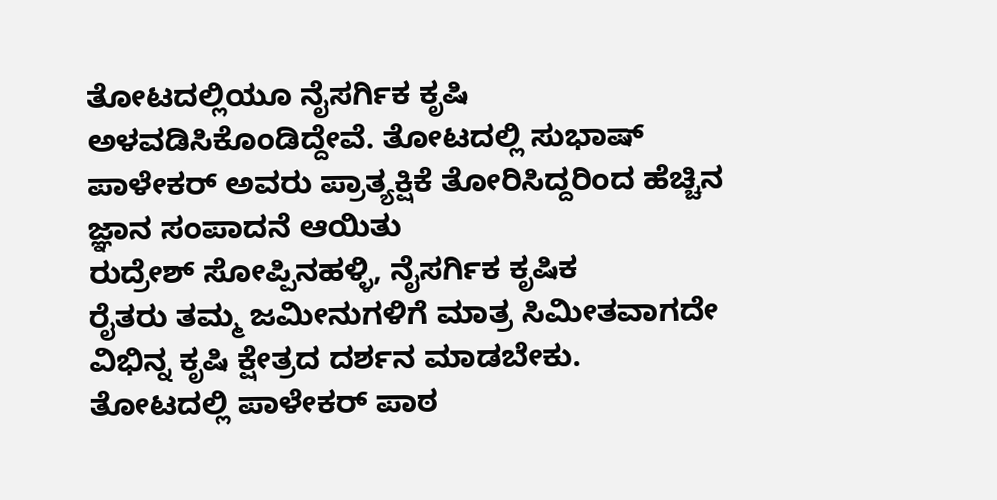ತೋಟದಲ್ಲಿಯೂ ನೈಸರ್ಗಿಕ ಕೃಷಿ ಅಳವಡಿಸಿಕೊಂಡಿದ್ದೇವೆ. ತೋಟದಲ್ಲಿ ಸುಭಾಷ್ ಪಾಳೇಕರ್ ಅವರು ಪ್ರಾತ್ಯಕ್ಷಿಕೆ ತೋರಿಸಿದ್ದರಿಂದ ಹೆಚ್ಚಿನ ಜ್ಞಾನ ಸಂಪಾದನೆ ಆಯಿತು
ರುದ್ರೇಶ್ ಸೋಪ್ಪಿನಹಳ್ಳಿ, ನೈಸರ್ಗಿಕ ಕೃಷಿಕ
ರೈತರು ತಮ್ಮ ಜಮೀನುಗಳಿಗೆ ಮಾತ್ರ ಸಿಮೀತವಾಗದೇ ವಿಭಿನ್ನ ಕೃಷಿ ಕ್ಷೇತ್ರದ ದರ್ಶನ ಮಾಡಬೇಕು. ತೋಟದಲ್ಲಿ ಪಾಳೇಕರ್ ಪಾಠ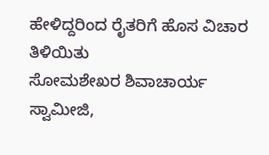ಹೇಳಿದ್ದರಿಂದ ರೈತರಿಗೆ ಹೊಸ ವಿಚಾರ ತಿಳಿಯಿತು
ಸೋಮಶೇಖರ ಶಿವಾಚಾರ್ಯ ಸ್ವಾಮೀಜಿ,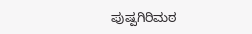ಪುಷ್ಪಗಿರಿಮಠ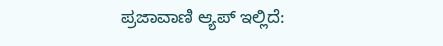ಪ್ರಜಾವಾಣಿ ಆ್ಯಪ್ ಇಲ್ಲಿದೆ: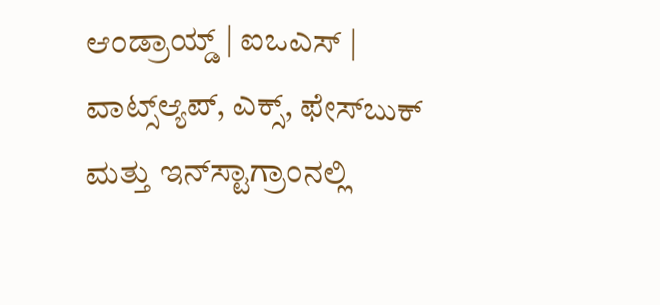ಆಂಡ್ರಾಯ್ಡ್ | ಐಒಎಸ್ | ವಾಟ್ಸ್ಆ್ಯಪ್, ಎಕ್ಸ್, ಫೇಸ್‌ಬುಕ್ ಮತ್ತು ಇನ್‌ಸ್ಟಾಗ್ರಾಂನಲ್ಲಿ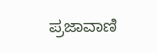ಪ್ರಜಾವಾಣಿ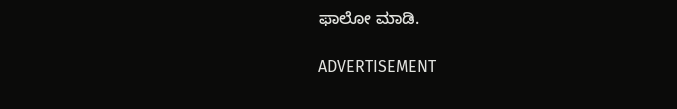ಫಾಲೋ ಮಾಡಿ.

ADVERTISEMENT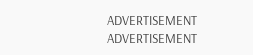ADVERTISEMENT
ADVERTISEMENT